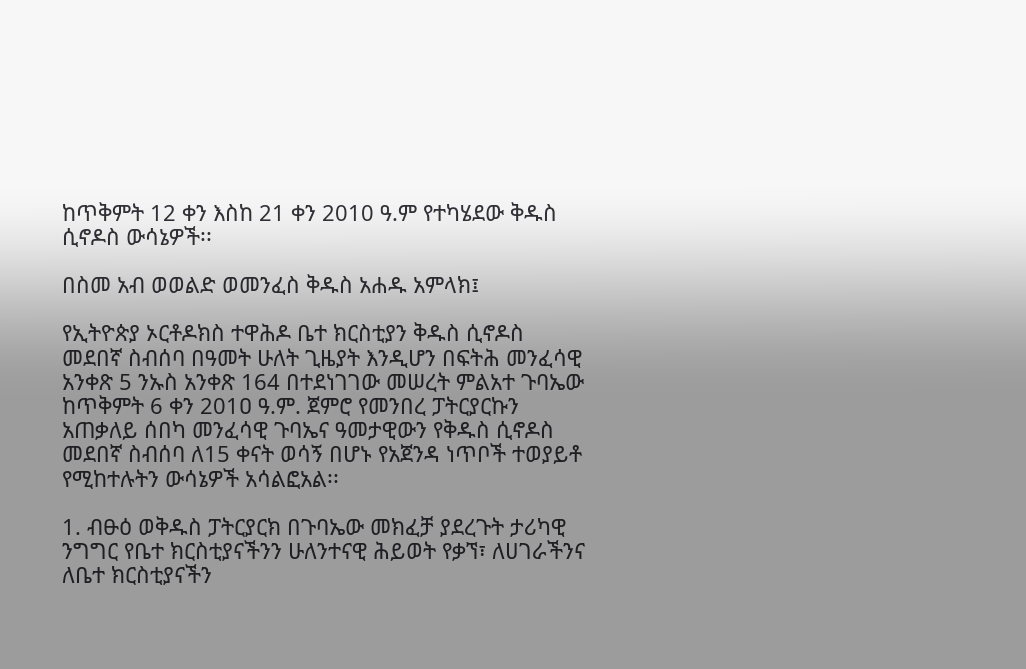ከጥቅምት 12 ቀን እስከ 21 ቀን 2010 ዓ.ም የተካሄደው ቅዱስ ሲኖዶስ ውሳኔዎች፡፡

በስመ አብ ወወልድ ወመንፈስ ቅዱስ አሐዱ አምላክ፤

የኢትዮጵያ ኦርቶዶክስ ተዋሕዶ ቤተ ክርስቲያን ቅዱስ ሲኖዶስ መደበኛ ስብሰባ በዓመት ሁለት ጊዜያት እንዲሆን በፍትሕ መንፈሳዊ አንቀጽ 5 ንኡስ አንቀጽ 164 በተደነገገው መሠረት ምልአተ ጉባኤው ከጥቅምት 6 ቀን 201ዐ ዓ.ም. ጀምሮ የመንበረ ፓትርያርኩን አጠቃለይ ሰበካ መንፈሳዊ ጉባኤና ዓመታዊውን የቅዱስ ሲኖዶስ መደበኛ ስብሰባ ለ15 ቀናት ወሳኝ በሆኑ የአጀንዳ ነጥቦች ተወያይቶ የሚከተሉትን ውሳኔዎች አሳልፎአል፡፡

1. ብፁዕ ወቅዱስ ፓትርያርክ በጉባኤው መክፈቻ ያደረጉት ታሪካዊ ንግግር የቤተ ክርስቲያናችንን ሁለንተናዊ ሕይወት የቃኘ፣ ለሀገራችንና ለቤተ ክርስቲያናችን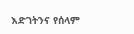እድገትንና የሰላም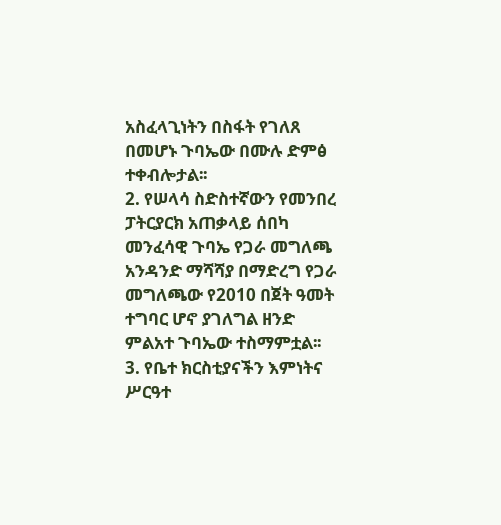አስፈላጊነትን በስፋት የገለጸ በመሆኑ ጉባኤው በሙሉ ድምፅ ተቀብሎታል፡፡
2. የሠላሳ ስድስተኛውን የመንበረ ፓትርያርክ አጠቃላይ ሰበካ መንፈሳዊ ጉባኤ የጋራ መግለጫ አንዳንድ ማሻሻያ በማድረግ የጋራ መግለጫው የ2010 በጀት ዓመት ተግባር ሆኖ ያገለግል ዘንድ ምልአተ ጉባኤው ተስማምቷል፡፡
3. የቤተ ክርስቲያናችን እምነትና ሥርዓተ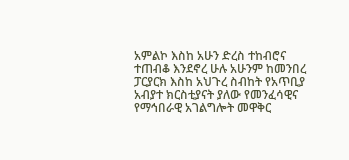አምልኮ እስከ አሁን ድረስ ተከብሮና ተጠብቆ እንደኖረ ሁሉ አሁንም ከመንበረ ፓርያርክ እስከ አህጉረ ስብከት የአጥቢያ አብያተ ክርስቲያናት ያለው የመንፈሳዊና የማኅበራዊ አገልግሎት መዋቅር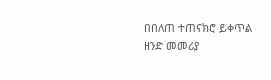በበለጠ ተጠናክሮ ይቀጥል ዘንድ መመሪያ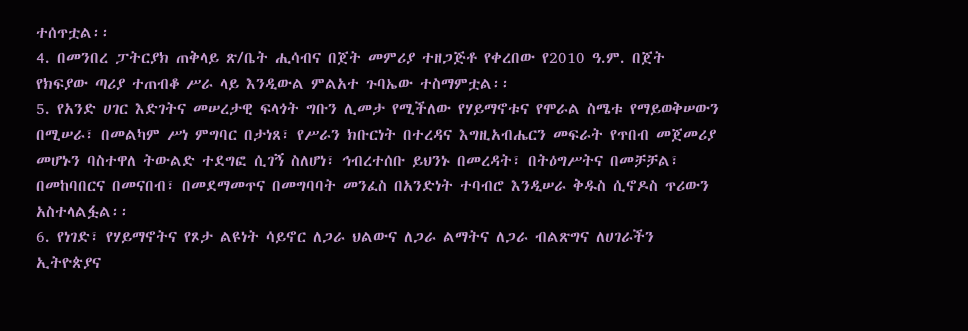ተሰጥቷል፡፡
4. በመንበረ ፓትርያክ ጠቅላይ ጽ/ቤት ሒሳብና በጀት መምሪያ ተዘጋጅቶ የቀረበው የ2010 ዓ.ም. በጀት የክፍያው ጣሪያ ተጠብቆ ሥራ ላይ እንዲውል ምልአተ ጉባኤው ተስማምቷል፡፡
5. የአንድ ሀገር እድገትና መሠረታዊ ፍላጎት ግቡን ሊመታ የሚችለው የሃይማኖቱና የሞራል ስሜቱ የማይወቅሠውን በሚሠራ፣ በመልካም ሥነ ምግባር በታነጸ፣ የሥራን ክቡርነት በተረዳና እግዚአብሔርን መፍራት የጥበብ መጀመሪያ መሆኑን ባስተዋለ ትውልድ ተደግፎ ሲገኝ ስለሆነ፣ ኅብረተሰቡ ይህንኑ በመረዳት፣ በትዕግሥትና በመቻቻል፣ በመከባበርና በመናበብ፣ በመደማመጥና በመግባባት መንፈስ በአንድነት ተባብሮ እንዲሠራ ቅዱስ ሲኖዶስ ጥሪውን አስተላልፏል፡፡
6. የነገድ፣ የሃይማኖትና የጾታ ልዩነት ሳይኖር ለጋራ ህልውና ለጋራ ልማትና ለጋራ ብልጽግና ለሀገራችን ኢትዮጵያና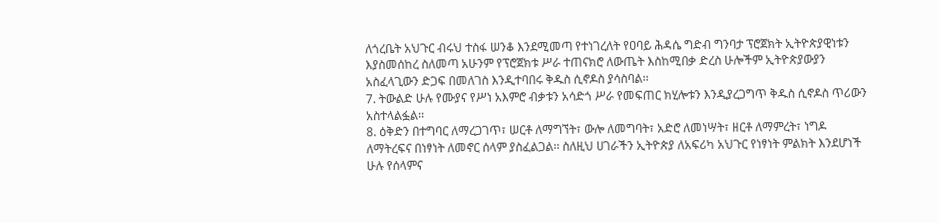ለጎረቤት አህጉር ብሩህ ተስፋ ሠንቆ እንደሚመጣ የተነገረለት የዐባይ ሕዳሴ ግድብ ግንባታ ፕሮጀክት ኢትዮጵያዊነቱን እያስመሰከረ ስለመጣ አሁንም የፕሮጀክቱ ሥራ ተጠናክሮ ለውጤት እስከሚበቃ ድረስ ሁሎችም ኢትዮጵያውያን አስፈላጊውን ድጋፍ በመለገስ እንዲተባበሩ ቅዱስ ሲኖዶስ ያሳስባል፡፡
7. ትውልድ ሁሉ የሙያና የሥነ አእምሮ ብቃቱን አሳድጎ ሥራ የመፍጠር ክሂሎቱን እንዲያረጋግጥ ቅዱስ ሲኖዶስ ጥሪውን አስተላልፏል፡፡
8. ዕቅድን በተግባር ለማረጋገጥ፣ ሠርቶ ለማግኘት፣ ውሎ ለመግባት፣ አድሮ ለመነሣት፣ ዘርቶ ለማምረት፣ ነግዶ ለማትረፍና በነፃነት ለመኖር ሰላም ያስፈልጋል፡፡ ስለዚህ ሀገራችን ኢትዮጵያ ለአፍሪካ አህጉር የነፃነት ምልክት እንደሆነች ሁሉ የሰላምና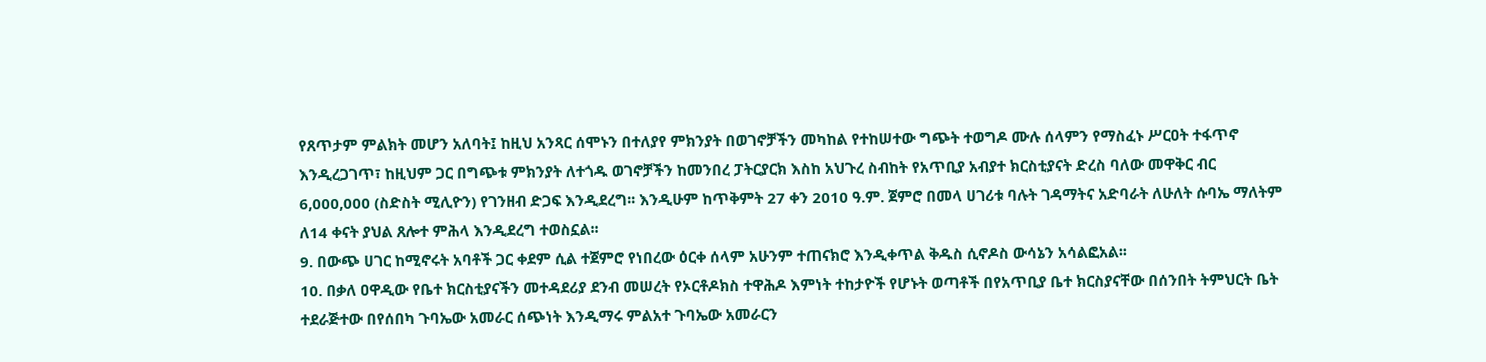የጸጥታም ምልክት መሆን አለባት፤ ከዚህ አንጻር ሰሞኑን በተለያየ ምክንያት በወገኖቻችን መካከል የተከሠተው ግጭት ተወግዶ ሙሉ ሰላምን የማስፈኑ ሥርዐት ተፋጥኖ እንዲረጋገጥ፣ ከዚህም ጋር በግጭቱ ምክንያት ለተጎዱ ወገኖቻችን ከመንበረ ፓትርያርክ እስከ አህጉረ ስብከት የአጥቢያ አብያተ ክርስቲያናት ድረስ ባለው መዋቅር ብር 6,000,000 (ስድስት ሚሊዮን) የገንዘብ ድጋፍ እንዲደረግ፡፡ እንዲሁም ከጥቅምት 27 ቀን 2010 ዓ.ም. ጀምሮ በመላ ሀገሪቱ ባሉት ገዳማትና አድባራት ለሁለት ሱባኤ ማለትም ለ14 ቀናት ያህል ጸሎተ ምሕላ እንዲደረግ ተወስኗል፡፡
9. በውጭ ሀገር ከሚኖሩት አባቶች ጋር ቀደም ሲል ተጀምሮ የነበረው ዕርቀ ሰላም አሁንም ተጠናክሮ እንዲቀጥል ቅዱስ ሲኖዶስ ውሳኔን አሳልፎአል፡፡
10. በቃለ ዐዋዲው የቤተ ክርስቲያናችን መተዳደሪያ ደንብ መሠረት የኦርቶዶክስ ተዋሕዶ እምነት ተከታዮች የሆኑት ወጣቶች በየአጥቢያ ቤተ ክርስያናቸው በሰንበት ትምህርት ቤት ተደራጅተው በየሰበካ ጉባኤው አመራር ሰጭነት እንዲማሩ ምልአተ ጉባኤው አመራርን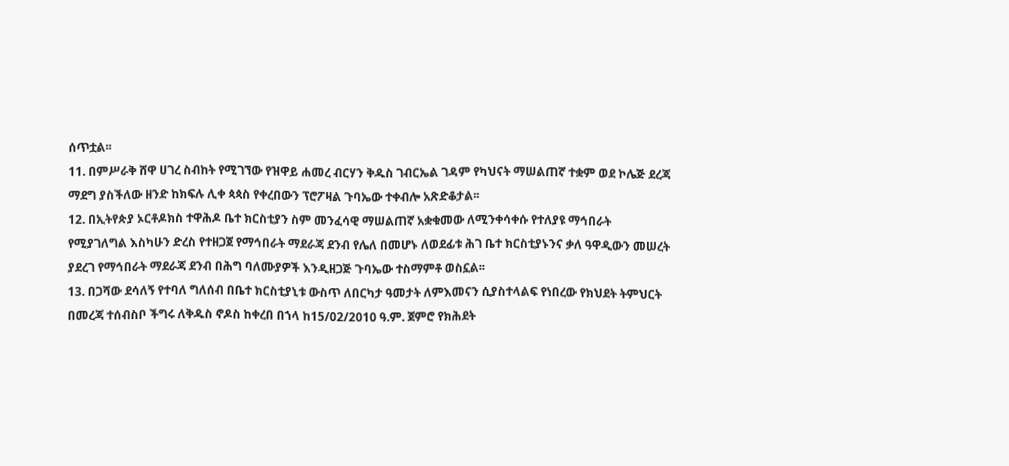ሰጥቷል፡፡
11. በምሥራቅ ሸዋ ሀገረ ስብከት የሚገኘው የዝዋይ ሐመረ ብርሃን ቅዱስ ገብርኤል ገዳም የካህናት ማሠልጠኛ ተቋም ወደ ኮሌጅ ደረጃ ማደግ ያስችለው ዘንድ ከክፍሉ ሊቀ ጳጳስ የቀረበውን ፕሮፖዛል ጉባኤው ተቀብሎ አጽድቆታል፡፡
12. በኢትየጵያ ኦርቶዶክስ ተዋሕዶ ቤተ ክርስቲያን ስም መንፈሳዊ ማሠልጠኛ አቋቁመው ለሚንቀሳቀሱ የተለያዩ ማኅበራት የሚያገለግል እስካሁን ድረስ የተዘጋጀ የማኅበራት ማደራጃ ደንብ የሌለ በመሆኑ ለወደፊቱ ሕገ ቤተ ክርስቲያኑንና ቃለ ዓዋዲውን መሠረት ያደረገ የማኅበራት ማደራጃ ደንብ በሕግ ባለሙያዎች እንዲዘጋጅ ጉባኤው ተስማምቶ ወስኗል፡፡
13. በጋሻው ደሳለኝ የተባለ ግለሰብ በቤተ ክርስቲያኒቱ ውስጥ ለበርካታ ዓመታት ለምእመናን ሲያስተላልፍ የነበረው የክህደት ትምህርት በመረጃ ተሰብስቦ ችግሩ ለቅዱስ ኖዶስ ከቀረበ በኀላ ከ15/02/2010 ዓ.ም. ጀምሮ የክሕደት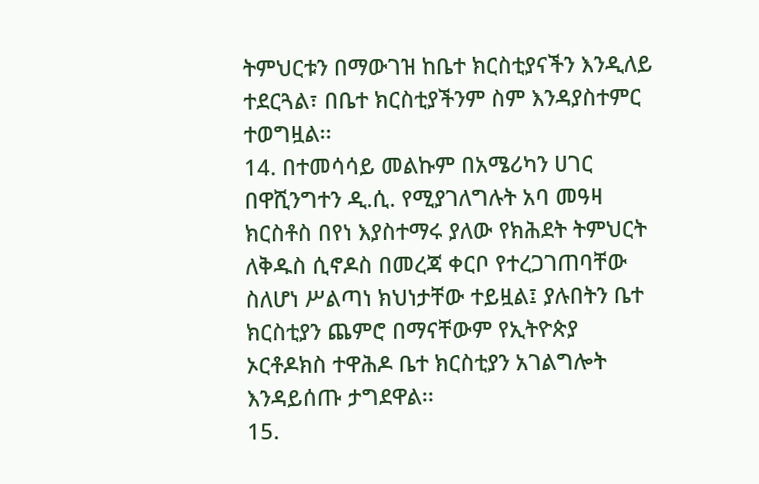ትምህርቱን በማውገዝ ከቤተ ክርስቲያናችን እንዲለይ ተደርጓል፣ በቤተ ክርስቲያችንም ስም እንዳያስተምር ተወግዟል፡፡
14. በተመሳሳይ መልኩም በአሜሪካን ሀገር በዋሺንግተን ዲ.ሲ. የሚያገለግሉት አባ መዓዛ ክርስቶስ በየነ እያስተማሩ ያለው የክሕደት ትምህርት ለቅዱስ ሲኖዶስ በመረጃ ቀርቦ የተረጋገጠባቸው ስለሆነ ሥልጣነ ክህነታቸው ተይዟል፤ ያሉበትን ቤተ ክርስቲያን ጨምሮ በማናቸውም የኢትዮጵያ ኦርቶዶክስ ተዋሕዶ ቤተ ክርስቲያን አገልግሎት እንዳይሰጡ ታግደዋል፡፡
15.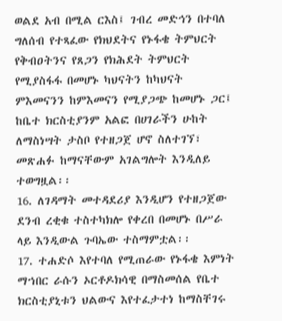ወልደ አብ በሚል ርእስ፤ ገብረ መድኅን በተባለ ግለሰብ የተጻፈው የክህደትና የኑፋቄ ትምህርት የቅብዐትንና የጸጋን የክሕደት ትምህርት የሚያስፋፋ በመሆኑ ካህናትን ከካህናት ምእመናንን ከምእመናን የሚያጋጭ ከመሆኑ ጋር፤ ከቤተ ክርስቲያንም አልፎ በሀገራችን ሁከት ለማስነሣት ታስቦ የተዘጋጀ ሆኖ ስለተገኘ፣ መጽሐፉ ከማናቸውም አገልግሎት እንዲለይ ተወግዟል፡፡
16. ለገዳማት መተዳደሪያ እንዲሆን የተዘጋጀው ደንብ ረቂቁ ተስተካክሎ የቀረበ በመሆኑ በሥራ ላይ እንዲውል ጉባኤው ተስማምቷል፡፡
17. ተሐድሶ እየተባለ የሚጠራው የኑፋቄ እምነት ማኀበር ራሱን ኦርቶዶክሳዊ በማስመሰል የቤተ ክርስቲያኒቱን ህልውና እየተፈታተነ ከማስቸገሩ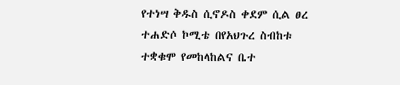የተነሣ ቅዱስ ሲኖዶስ ቀደም ሲል ፀረ ተሐድሶ ኮሚቴ በየአህጉረ ስብከቱ ተቋቁሞ የመከላከልና ቤተ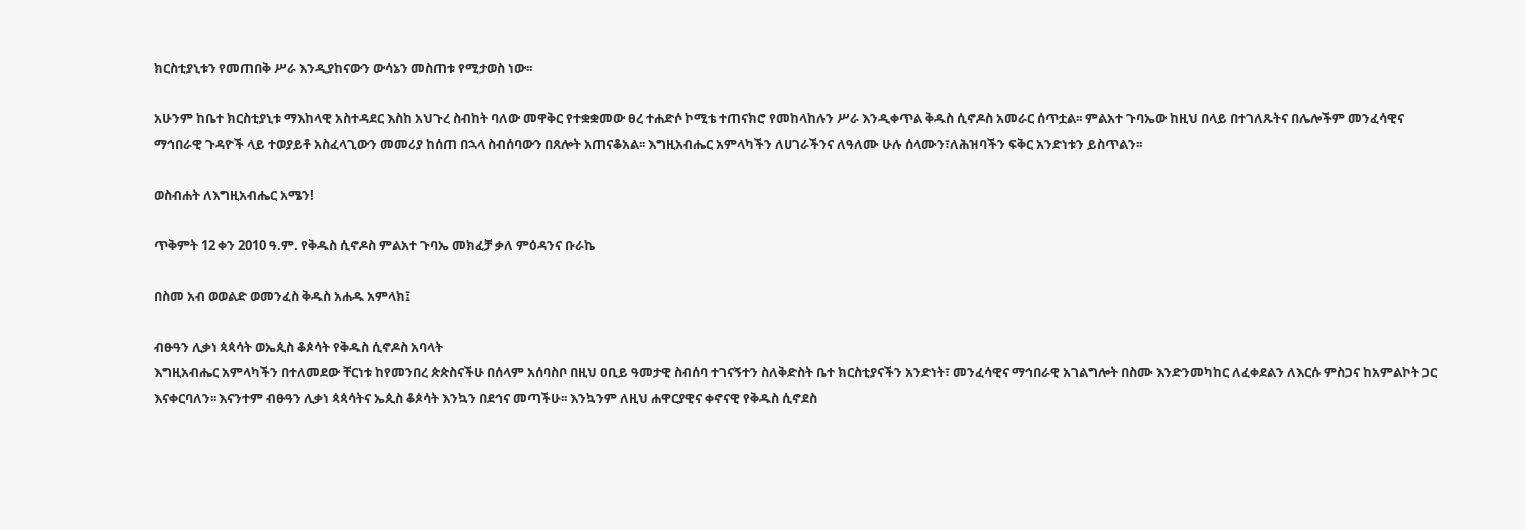ክርስቲያኒቱን የመጠበቅ ሥራ እንዲያከናውን ውሳኔን መስጠቱ የሚታወስ ነው፡፡

አሁንም ከቤተ ክርስቲያኒቱ ማእከላዊ አስተዳደር እስከ አህጉረ ስብከት ባለው መዋቅር የተቋቋመው ፀረ ተሐድሶ ኮሚቴ ተጠናክሮ የመከላከሉን ሥራ እንዲቀጥል ቅዱስ ሲኖዶስ አመራር ሰጥቷል፡፡ ምልአተ ጉባኤው ከዚህ በላይ በተገለጹትና በሌሎችም መንፈሳዊና ማኅበራዊ ጉዳዮች ላይ ተወያይቶ አስፈላጊውን መመሪያ ከሰጠ በኋላ ስብሰባውን በጸሎት አጠናቆአል፡፡ እግዚአብሔር አምላካችን ለሀገራችንና ለዓለሙ ሁሉ ሰላሙን፣ለሕዝባችን ፍቅር አንድነቱን ይስጥልን፡፡

ወስብሐት ለእግዚአብሔር አሜን!

ጥቅምት 12 ቀን 2010 ዓ.ም. የቅዱስ ሲኖዶስ ምልአተ ጉባኤ መክፈቻ ቃለ ምዕዳንና ቡራኬ

በስመ አብ ወወልድ ወመንፈስ ቅዱስ አሐዱ አምላክ፤

ብፁዓን ሊቃነ ጳጳሳት ወኤጲስ ቆጶሳት የቅዱስ ሲኖዶስ አባላት
እግዚአብሔር አምላካችን በተለመደው ቸርነቱ ከየመንበረ ጵጵስናችሁ በሰላም አሰባስቦ በዚህ ዐቢይ ዓመታዊ ስብሰባ ተገናኝተን ስለቅድስት ቤተ ክርስቲያናችን አንድነት፣ መንፈሳዊና ማኅበራዊ አገልግሎት በስሙ እንድንመካከር ለፈቀደልን ለእርሱ ምስጋና ከአምልኮት ጋር እናቀርባለን፡፡ እናንተም ብፁዓን ሊቃነ ጳጳሳትና ኤጲስ ቆጶሳት እንኳን በደኅና መጣችሁ፡፡ እንኳንም ለዚህ ሐዋርያዊና ቀኖናዊ የቅዱስ ሲኖደስ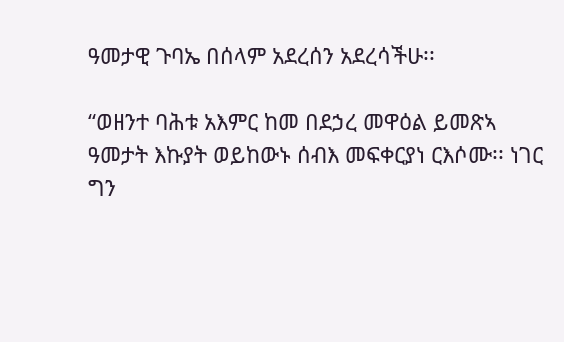ዓመታዊ ጉባኤ በሰላም አደረሰን አደረሳችሁ፡፡

“ወዘንተ ባሕቱ አእምር ከመ በደኃረ መዋዕል ይመጽኣ ዓመታት እኩያት ወይከውኑ ሰብእ መፍቀርያነ ርእሶሙ፡፡ ነገር ግን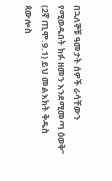በኋለኞቹ ዓመታት ሰዎች ራሳቸውን የሚወዱበት ክፉ ዘመን እንደሚመጣ ዕወቅ” (2ኛ ጢሞ.9.1) ይህ መልእክት ቅዱስ ጳውሎስ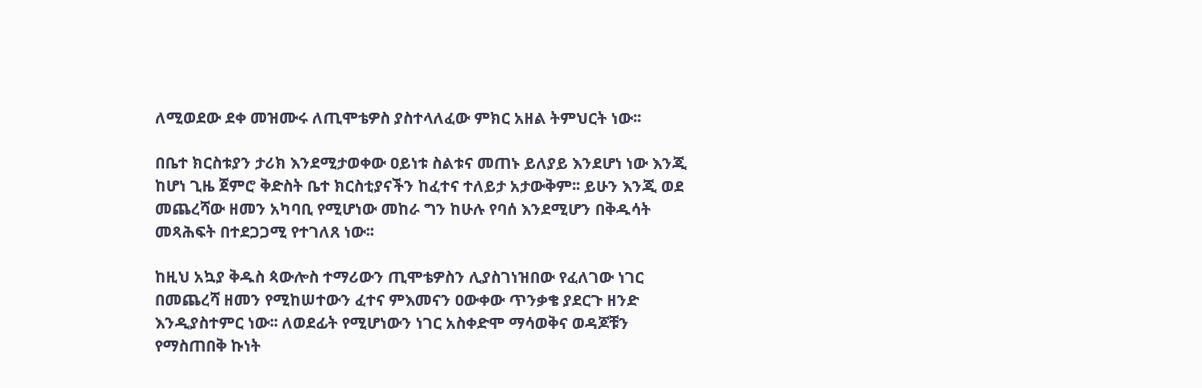ለሚወደው ደቀ መዝሙሩ ለጢሞቴዎስ ያስተላለፈው ምክር አዘል ትምህርት ነው፡፡

በቤተ ክርስቱያን ታሪክ እንደሚታወቀው ዐይነቱ ስልቱና መጠኑ ይለያይ እንደሆነ ነው እንጂ ከሆነ ጊዜ ጀምሮ ቅድስት ቤተ ክርስቲያናችን ከፈተና ተለይታ አታውቅም፡፡ ይሁን እንጂ ወደ መጨረሻው ዘመን አካባቢ የሚሆነው መከራ ግን ከሁሉ የባሰ እንደሚሆን በቅዱሳት መጻሕፍት በተደጋጋሚ የተገለጸ ነው፡፡

ከዚህ አኳያ ቅዱስ ጳውሎስ ተማሪውን ጢሞቴዎስን ሊያስገነዝበው የፈለገው ነገር በመጨረሻ ዘመን የሚከሠተውን ፈተና ምእመናን ዐውቀው ጥንቃቄ ያደርጉ ዘንድ እንዲያስተምር ነው፡፡ ለወደፊት የሚሆነውን ነገር አስቀድሞ ማሳወቅና ወዳጆቹን የማስጠበቅ ኩነት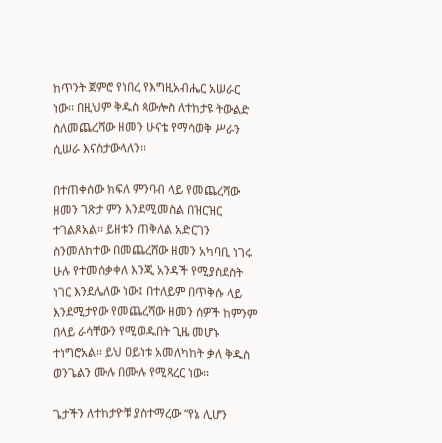ከጥንት ጀምሮ የነበረ የእግዚአብሔር አሠራር ነው፡፡ በዚህም ቅዱስ ጳውሎስ ለተከታዩ ትውልድ ስለመጨረሻው ዘመን ሁናቴ የማሳወቅ ሥራን ሲሠራ እናስታውላለን፡፡

በተጠቀሰው ክፍለ ምንባብ ላይ የመጨረሻው ዘመን ገጽታ ምን እንደሚመስል በዝርዝር ተገልጾአል፡፡ ይዘቱን ጠቅለል አድርገን ስንመለከተው በመጨረሸው ዘመን አካባቢ ነገሩ ሁሉ የተመሰቃቀለ እንጂ አንዳች የሚያስደስት ነገር እንደሌለው ነው፤ በተለይም በጥቅሱ ላይ እንደሚታየው የመጨረሻው ዘመን ሰዎች ከምንም በላይ ራሳቸውን የሚወዱበት ጊዜ መሆኑ ተነግሮአል፡፡ ይህ ዐይነቱ አመለካከት ቃለ ቅዱስ ወንጌልን ሙሉ በሙሉ የሚጻረር ነው፡፡

ጌታችን ለተከታዮቹ ያስተማረው “የኔ ሊሆን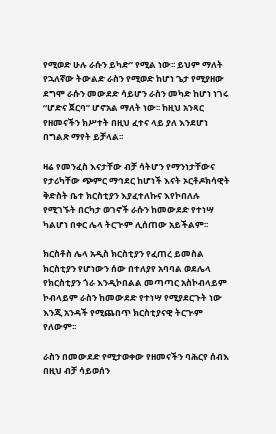የሚወድ ሁሉ ራሱን ይካድ” የሚል ነው፡፡ ይህም ማለት የኋለኛው ትውልድ ራስን የሚወድ ከሆነ ጌታ የሚያዘው ደግሞ ራሱን መውደድ ሳይሆን ራስን መካድ ከሆነ ነገሩ “ሆድና ጀርባ” ሆኖአል ማለት ነው፡፡ ከዚህ አንጻር የዘመናችን ክሥተት በዚህ ፈተና ላይ ያለ እንደሆነ በግልጽ ማየት ይቻላል፡፡

ዛሬ የመንፈስ እናታቸው ብቻ ሳትሆን የማንነታቸውና የታሪካቸው ጭምር ማኅደር ከሆነች እናት ኦርቶዶክሳዊት ቅድስት ቤተ ክርስቲያን እያፈተለኩና እየኮበለሉ የሚገኙት በርካታ ወገኖች ራሱን ከመውደድ የተነሣ ካልሆነ በቀር ሌላ ትርጒም ሊሰጠው አይችልም፡፡

ክርስቶስ ሌላ አዲስ ክርስቲያን የፈጠረ ይመስል ክርስቲያን የሆነውን ሰው በተለያየ አባባል ወደሌላ የክርስቲያን ጎራ እንዲኮበልል መጣጣር አስኮብላይም ኮብላይም ራስን ከመውደድ የተነሣ የሚያደርጉት ነው እንጂ አንዳች የሚጨበጥ ክርስቲያናዊ ትርጒም የለውም፡፡

ራስን በመውደድ የሚታወቀው የዘመናችን ባሕርየ ሰብእ በዚህ ብቻ ሳይወሰን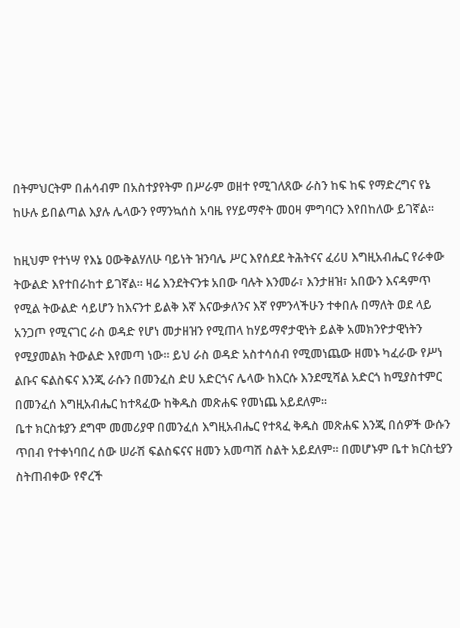በትምህርትም በሐሳብም በአስተያየትም በሥራም ወዘተ የሚገለጸው ራስን ከፍ ከፍ የማድረግና የኔ ከሁሉ ይበልጣል እያሉ ሌላውን የማንኳሰስ አባዜ የሃይማኖት መዐዛ ምግባርን እየበከለው ይገኛል፡፡

ከዚህም የተነሣ የእኔ ዐውቅልሃለሁ ባይነት ዝንባሌ ሥር እየሰደደ ትሕትናና ፈሪሀ እግዚአብሔር የራቀው ትውልድ እየተበራከተ ይገኛል፡፡ ዛሬ እንደትናንቱ አበው ባሉት እንመራ፣ እንታዘዝ፣ አበውን እናዳምጥ የሚል ትውልድ ሳይሆን ከእናንተ ይልቅ እኛ እናውቃለንና እኛ የምንላችሁን ተቀበሉ በማለት ወደ ላይ አንጋጦ የሚናገር ራስ ወዳድ የሆነ መታዘዝን የሚጠላ ከሃይማኖታዊነት ይልቅ አመክንዮታዊነትን የሚያመልክ ትውልድ እየመጣ ነው፡፡ ይህ ራስ ወዳድ አስተሳሰብ የሚመነጨው ዘመኑ ካፈራው የሥነ ልቡና ፍልስፍና እንጂ ራሱን በመንፈስ ድሀ አድርጎና ሌላው ከእርሱ እንደሚሻል አድርጎ ከሚያስተምር በመንፈሰ እግዚአብሔር ከተጻፈው ከቅዱስ መጽሐፍ የመነጨ አይደለም፡፡
ቤተ ክርስቱያን ደግሞ መመሪያዋ በመንፈሰ እግዚአብሔር የተጻፈ ቅዱስ መጽሐፍ እንጂ በሰዎች ውሱን ጥበብ የተቀነባበረ ሰው ሠራሽ ፍልስፍናና ዘመን አመጣሽ ስልት አይደለም፡፡ በመሆኑም ቤተ ክርስቲያን ስትጠብቀው የኖረች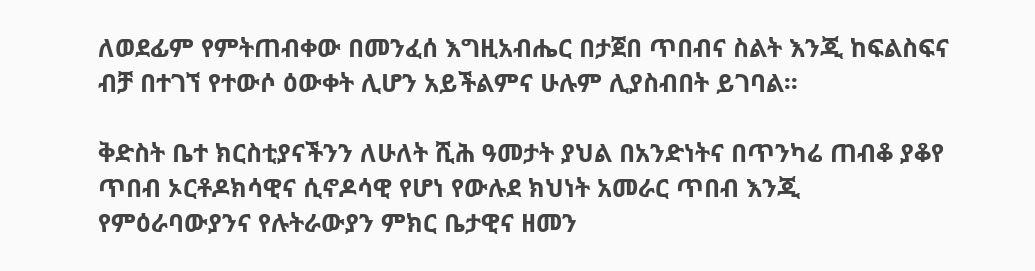ለወደፊም የምትጠብቀው በመንፈሰ እግዚአብሔር በታጀበ ጥበብና ስልት እንጂ ከፍልስፍና ብቻ በተገኘ የተውሶ ዕውቀት ሊሆን አይችልምና ሁሉም ሊያስብበት ይገባል፡፡

ቅድስት ቤተ ክርስቲያናችንን ለሁለት ሺሕ ዓመታት ያህል በአንድነትና በጥንካሬ ጠብቆ ያቆየ ጥበብ ኦርቶዶክሳዊና ሲኖዶሳዊ የሆነ የውሉደ ክህነት አመራር ጥበብ እንጂ የምዕራባውያንና የሉትራውያን ምክር ቤታዊና ዘመን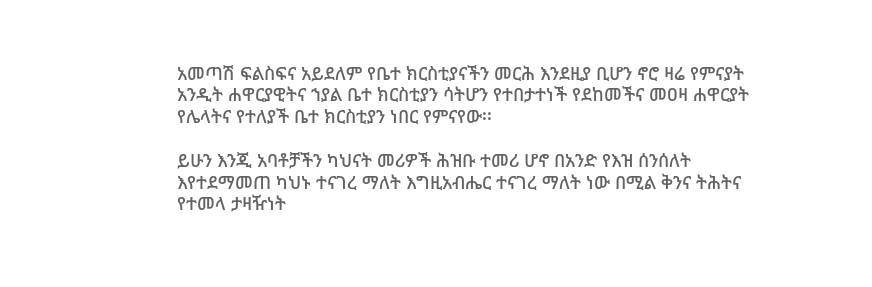አመጣሽ ፍልስፍና አይደለም የቤተ ክርስቲያናችን መርሕ እንደዚያ ቢሆን ኖሮ ዛሬ የምናያት አንዲት ሐዋርያዊትና ኀያል ቤተ ክርስቲያን ሳትሆን የተበታተነች የደከመችና መዐዛ ሐዋርያት የሌላትና የተለያች ቤተ ክርስቲያን ነበር የምናየው፡፡

ይሁን እንጂ አባቶቻችን ካህናት መሪዎች ሕዝቡ ተመሪ ሆኖ በአንድ የእዝ ሰንሰለት እየተደማመጠ ካህኑ ተናገረ ማለት እግዚአብሔር ተናገረ ማለት ነው በሚል ቅንና ትሕትና የተመላ ታዛዥነት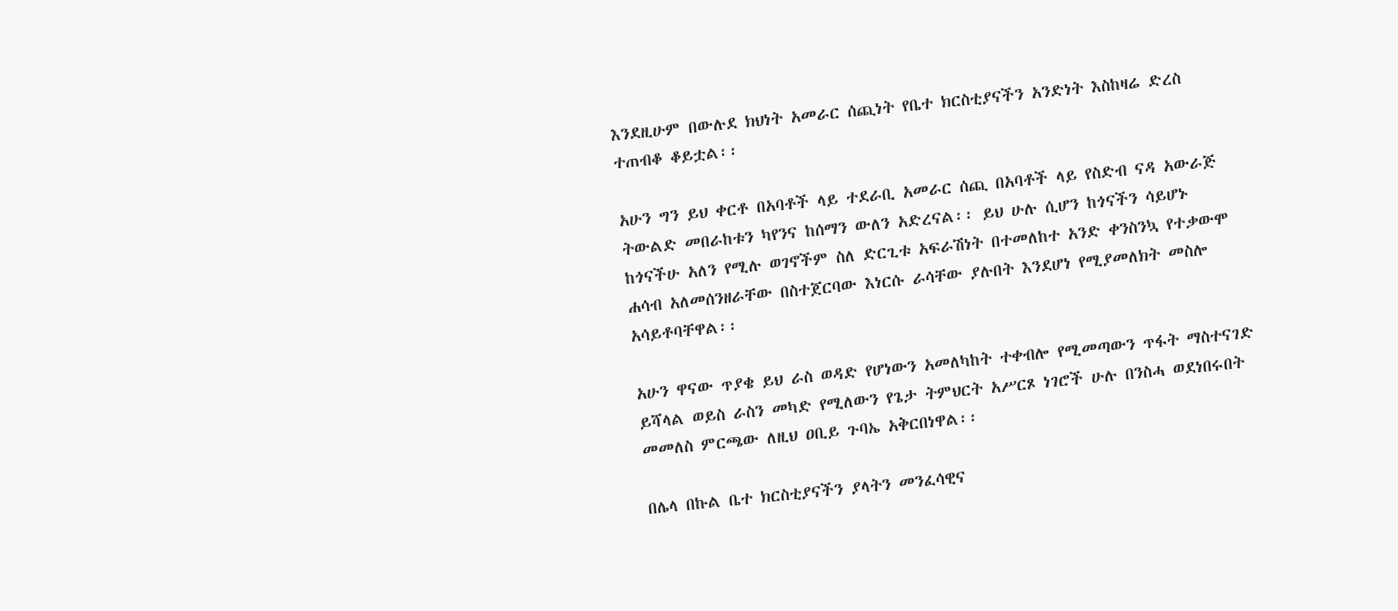እንደዚሁም በውሉደ ክህነት አመራር ሰጪነት የቤተ ክርስቲያናችን አንድነት እስከዛሬ ድረስ ተጠብቆ ቆይቷል፡፡

አሁን ግን ይህ ቀርቶ በአባቶች ላይ ተደራቢ አመራር ሰጪ በአባቶች ላይ የስድብ ናዳ አውራጅ ትውልድ መበራከቱን ካየንና ከሰማን ውለን አድረናል፡፡ ይህ ሁሉ ሲሆን ከጎናችን ሳይሆኑ ከጎናችሁ አለን የሚሉ ወገኖችም ስለ ድርጊቱ አፍራሽነት በተመለከተ አንድ ቀንስንኳ የተቃውሞ ሐሳብ አለመሰንዘራቸው በስተጀርባው እነርሱ ራሳቸው ያሉበት እንደሆነ የሚያመለክት መስሎ አሳይቶባቸዋል፡፡

አሁን ዋናው ጥያቄ ይህ ራስ ወዳድ የሆነውን አመለካከት ተቀብሎ የሚመጣውን ጥፋት ማስተናገድ ይሻላል ወይስ ራስን መካድ የሚለውን የጌታ ትምህርት አሥርጾ ነገሮች ሁሉ በንስሓ ወደነበሩበት መመለስ ምርጫው ለዚህ ዐቢይ ጉባኤ አቅርበነዋል፡፡

በሌላ በኩል ቤተ ክርስቲያናችን ያላትን መንፈሳዊና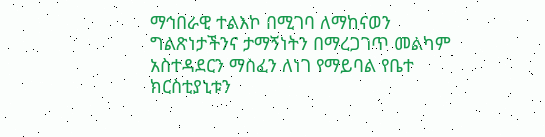ማኅበራዊ ተልእኮ በሚገባ ለማከናወን ግልጽነታችንና ታማኝነትን በማረጋገጥ መልካም አስተዳደርን ማስፈን ለነገ የማይባል የቤተ ክርስቲያኒቱን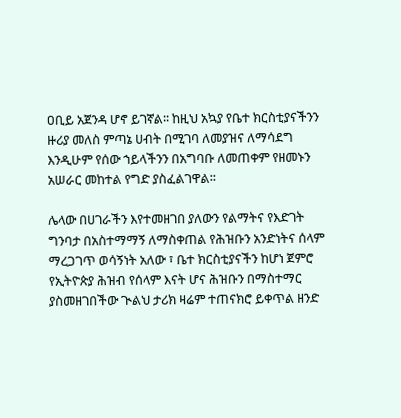ዐቢይ አጀንዳ ሆኖ ይገኛል፡፡ ከዚህ አኳያ የቤተ ክርስቲያናችንን ዙሪያ መለስ ምጣኔ ሀብት በሚገባ ለመያዝና ለማሳደግ እንዲሁም የሰው ኀይላችንን በአግባቡ ለመጠቀም የዘመኑን አሠራር መከተል የግድ ያስፈልገዋል፡፡

ሌላው በሀገራችን እየተመዘገበ ያለውን የልማትና የእድገት ግንባታ በአስተማማኝ ለማስቀጠል የሕዝቡን አንድነትና ሰላም ማረጋገጥ ወሳኝነት አለው ፣ ቤተ ክርስቲያናችን ከሆነ ጀምሮ የኢትዮጵያ ሕዝብ የሰላም እናት ሆና ሕዝቡን በማስተማር ያስመዘገበችው ጒልህ ታሪክ ዛሬም ተጠናክሮ ይቀጥል ዘንድ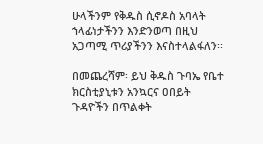ሁላችንም የቅዱስ ሲኖዶስ አባላት ኀላፊነታችንን እንድንወጣ በዚህ አጋጣሚ ጥሪያችንን እናስተላልፋለን፡፡

በመጨረሻም፡ ይህ ቅዱስ ጉባኤ የቤተ ክርስቲያኒቱን አንኳርና ዐበይት ጉዳዮችን በጥልቀት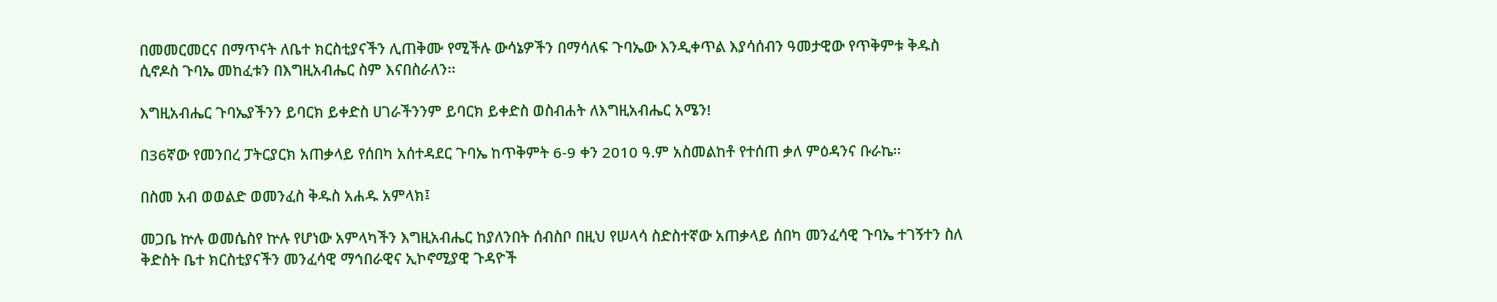በመመርመርና በማጥናት ለቤተ ክርስቲያናችን ሊጠቅሙ የሚችሉ ውሳኔዎችን በማሳለፍ ጉባኤው እንዲቀጥል እያሳሰብን ዓመታዊው የጥቅምቱ ቅዱስ ሲኖዶስ ጉባኤ መከፈቱን በእግዚአብሔር ስም እናበስራለን፡፡

እግዚአብሔር ጉባኤያችንን ይባርክ ይቀድስ ሀገራችንንም ይባርክ ይቀድስ ወስብሐት ለእግዚአብሔር አሜን!

በ36ኛው የመንበረ ፓትርያርክ አጠቃላይ የሰበካ አሰተዳደር ጉባኤ ከጥቅምት 6-9 ቀን 2010 ዓ.ም አስመልከቶ የተሰጠ ቃለ ምዕዳንና ቡራኬ፡፡

በስመ አብ ወወልድ ወመንፈስ ቅዱስ አሐዱ አምላክ፤

መጋቤ ኵሉ ወመሴስየ ኵሉ የሆነው አምላካችን እግዚአብሔር ከያለንበት ሰብስቦ በዚህ የሠላሳ ስድስተኛው አጠቃላይ ሰበካ መንፈሳዊ ጉባኤ ተገኝተን ስለ ቅድስት ቤተ ክርስቲያናችን መንፈሳዊ ማኅበራዊና ኢኮኖሚያዊ ጉዳዮች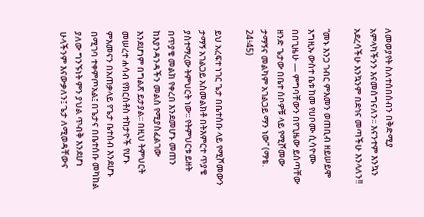ለመወያየት ስለተሰበሰብን በቅድሚያ አምላካችንን እናመሰግናለን፡፡ እናንተም እንኳን አደረሳችሁ እንኳንም በደኅና መጣችሁ እንላለን!!

“መኑ እንጋ ገብር ምእመን ወጠቢብ ዘይሠይሞ እግዚኡ ውስተ ቤቱ ከመ የሀቦሙ ሲሳዮሙ በበጊዜሁ — ምግባቸውን በየጊዜው ይሰጣቸው ዘንድ ጌታው በቤተ ሰቦዎቹ ላይ የሚሾመው ታማኝና መልካም አገልጋይ ማን ነው” (ማቴ. 24፥45)

ይህ አረፍተ ነገር ጌታ በቤተሰቡ ላይ የሚሾመውን ታማኝ አገልጋይ አስመልክቶ በትእምርተ ጥያቄ ያስተማረው ትምህርት ነው፡፡ የትምህርቱ ይዘት በጥያቄ መልክ የቀረበ እንደመሆኑ መጠን ከእያንዳንዳችን መልስ የሚያስፈልገው እንደሆነም በግልጽ ይታያል፡፡ በዚህ ትምህርት መሠረተ ሐሳብ የክርስቶስ ተከታዮች የሆኑ ምእመናን በአጠቃላይ የጌታ ቤተሰብ እንደሆኑ በሚገባ ተቀምጦአል፤ በጌታና በቤተሰቡ መካከል ያለው ግንኙነት ምን ያህል ጥብቅ እንደሆነ ሁላችንም እናውቃለን፤ ጌታ ለሚወዳቸውና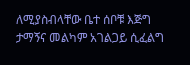ለሚያስብላቸው ቤተ ሰቦቹ እጅግ ታማኝና መልካም አገልጋይ ሲፈልግ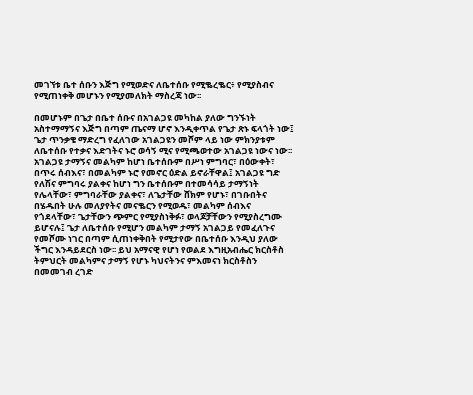መገኘቱ ቤተ ሰቡን እጅግ የሚወድና ለቤተሰቡ የሚቈረቈር፥ የሚያስብና የሚጠነቀቅ መሆኑን የሚያመለክት ማስረጃ ነው፡፡

በመሆኑም በጌታ በቤተ ሰቡና በአገልጋዩ መካከል ያለው ግንኙነት አስተማማኝና እጅግ በጣም ጤናማ ሆኖ እንዲቀጥል የጌታ ጽኑ ፍላጎት ነው፤ ጌታ ጥንቃቄ ማድረግ የፈለገው አገልጋዩን መሾም ላይ ነው ምክንያቱም ለቤተሰቡ የተቃና እድገትና ኑሮ ወሳኝ ሚና የሚጫወተው አገልጋዩ ነውና ነው፡፡ አገልጋዩ ታማኝና መልካም ከሆነ ቤተሰቡም በሥነ ምግባር፣ በዕውቀት፣ በጥሩ ሰብእና፣ በመልካም ኑሮ የመኖር ዕድል ይኖራቸዋል፤ አገልጋዩ ግድ የለሽና ምግባሩ ያልቀና ከሆነ ግን ቤተሰቡም በተመሳሳይ ታማኝነት የሌላቸው፣ ምግባራቸው ያልቀና፣ ለጌታቸው ሸክም የሆኑ፣ በገቡበትና በሄዱበት ሁሉ መለያየትና መናቈርን የሚወዱ፣ መልካም ሰብእና የጎደላቸው፣ ጌታቸውን ጭምር የሚያስነቅፉ፣ ወላጆቻቸውን የሚያስረግሙ ይሆናሉ፤ ጌታ ለቤተሰቡ የሚሆን መልካም ታማኝ አገልጋይ የመፈለጉና የመሾሙ ነገር በጣም ሲጠነቀቅበት የሚታየው በቤተሰቡ እንዲህ ያለው ችግር እንዳይደርስ ነው፡፡ ይህ አማናዊ የሆነ የወልደ እግዚአብሔር ክርስቶስ ትምህርት መልካምና ታማኝ የሆኑ ካህናትንና ምእመናነ ክርስቶስን በመመገብ ረገድ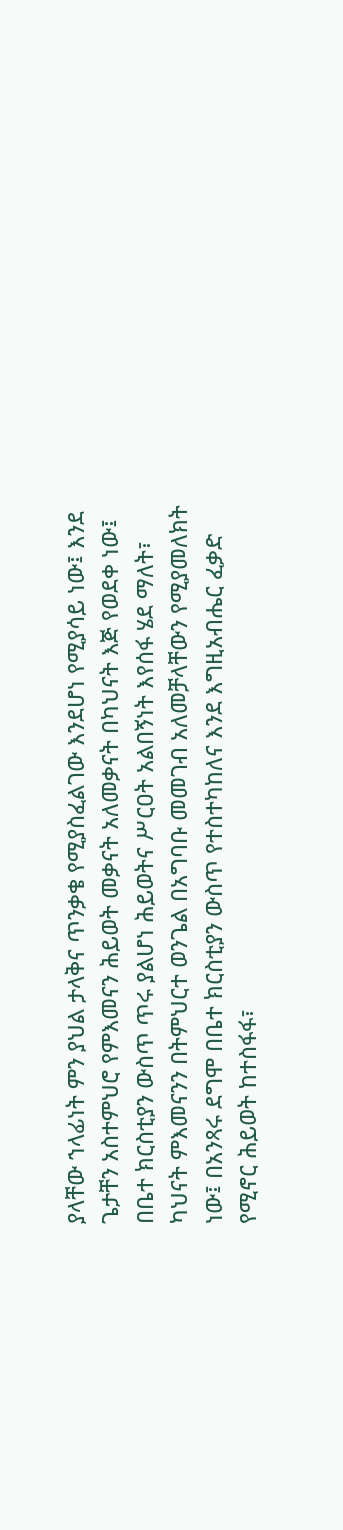ያላቸው ኀላፊነት ምን ያህል ታላቅና ጥንቃቄ የሚያስፈልገው እንደሆነ የሚያሳይ ነው፤ እንደ ጌታቸን አስተምህሮ የምእመናን ሕይወት መቃናት አለመቃናት በካህናት እጅ የወደቀ ነው፤ በቤተ ክርስቲያን ውስጥ ጥሩ ያልሆነ ሕይወትና ሥርዐት አልበኝነት እየሰፋ ሄደ ማለት፣ ካህናት ምእመናንን በትምህርተ ወንጌል በአግባቡ መመገብ አለመቻላቸውን የሚያመለክት ነው፤ በአንጻሩ ደግሞ በቤተ ክርስቲያን ውስጥ የተስተካከለና እንደ እግዚአብሔር ፈቃድ የሚኖር ሕይወት ከተስፋፋ፣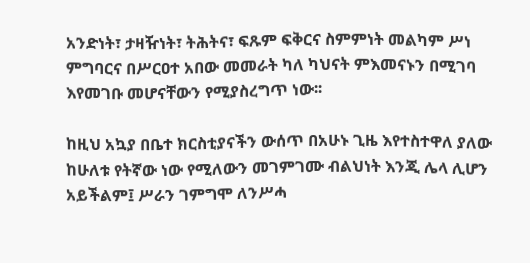አንድነት፣ ታዛዥነት፣ ትሕትና፣ ፍጹም ፍቅርና ስምምነት መልካም ሥነ ምግባርና በሥርዐተ አበው መመራት ካለ ካህናት ምእመናኑን በሚገባ እየመገቡ መሆናቸውን የሚያስረግጥ ነው፡፡

ከዚህ አኳያ በቤተ ክርስቲያናችን ውሰጥ በአሁኑ ጊዜ እየተስተዋለ ያለው ከሁለቱ የትኛው ነው የሚለውን መገምገሙ ብልህነት እንጂ ሌላ ሊሆን አይችልም፤ ሥራን ገምግሞ ለንሥሓ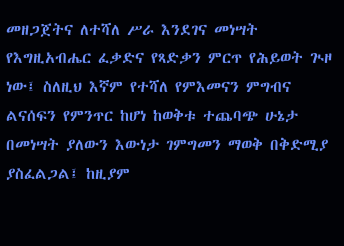መዘጋጀትና ለተሻለ ሥራ እንደገና መነሣት የእግዚአብሔር ፈቃድና የጻድቃን ምርጥ የሕይወት ጒዞ ነው፤ ስለዚህ እኛም የተሻለ የምእመናን ምግብና ልናሰፍን የምንጥር ከሆነ ከወቅቱ ተጨባጭ ሁኔታ በመነሣት ያለውን እውነታ ገምግመን ማወቅ በቅድሚያ ያስፈልጋል፤ ከዚያም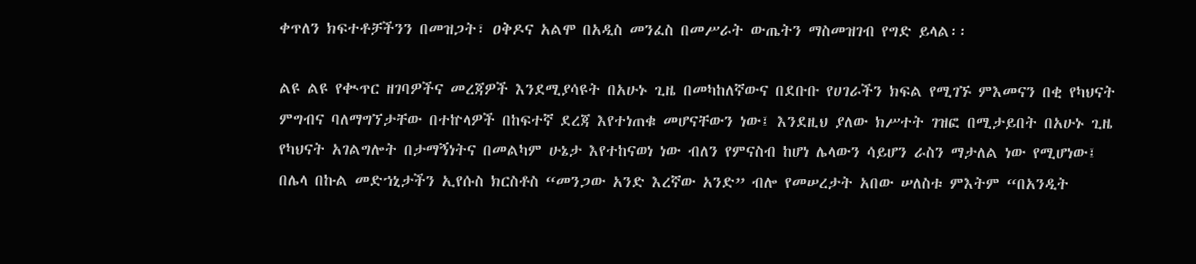ቀጥለን ክፍተቶቻችንን በመዝጋት፣ ዐቅዶና አልሞ በአዲስ መንፈስ በመሥራት ውጤትን ማስመዝገብ የግድ ይላል፡፡

ልዩ ልዩ የቊጥር ዘገባዎችና መረጃዎች እንደሚያሳዩት በአሁኑ ጊዜ በመካከለኛውና በደቡቡ የሀገራችን ክፍል የሚገኙ ምእመናን በቂ የካህናት ምግብና ባለማግኘታቸው በተኵላዎች በከፍተኛ ደረጃ እየተነጠቁ መሆናቸውን ነው፤ እንደዚህ ያለው ክሥተት ገዝፎ በሚታይበት በአሁኑ ጊዜ የካህናት አገልግሎት በታማኝነትና በመልካም ሁኔታ እየተከናወነ ነው ብለን የምናስብ ከሆነ ሌላውን ሳይሆን ራስን ማታለል ነው የሚሆነው፤ በሌላ በኩል መድኀኒታችን ኢየሱስ ክርስቶስ “መንጋው አንድ እረኛው አንድ” ብሎ የመሠረታት አበው ሠለስቱ ምእትም “በአንዲት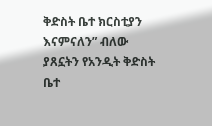ቅድስት ቤተ ክርስቲያን እናምናለን” ብለው ያጸኗትን የአንዲት ቅድስት ቤተ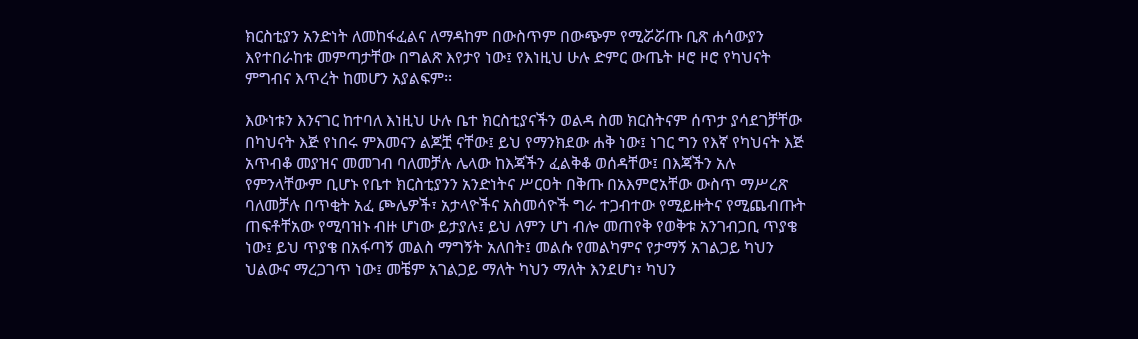ክርስቲያን አንድነት ለመከፋፈልና ለማዳከም በውስጥም በውጭም የሚሯሯጡ ቢጽ ሐሳውያን እየተበራከቱ መምጣታቸው በግልጽ እየታየ ነው፤ የእነዚህ ሁሉ ድምር ውጤት ዞሮ ዞሮ የካህናት ምግብና እጥረት ከመሆን አያልፍም፡፡

እውነቱን እንናገር ከተባለ እነዚህ ሁሉ ቤተ ክርስቲያናችን ወልዳ ስመ ክርስትናም ሰጥታ ያሳደገቻቸው በካህናት እጅ የነበሩ ምእመናን ልጆቿ ናቸው፤ ይህ የማንክደው ሐቅ ነው፤ ነገር ግን የእኛ የካህናት እጅ አጥብቆ መያዝና መመገብ ባለመቻሉ ሌላው ከእጃችን ፈልቅቆ ወሰዳቸው፤ በእጃችን አሉ የምንላቸውም ቢሆኑ የቤተ ክርስቲያንን አንድነትና ሥርዐት በቅጡ በአእምሮአቸው ውስጥ ማሥረጽ ባለመቻሉ በጥቂት አፈ ጮሌዎች፣ አታላዮችና አስመሳዮች ግራ ተጋብተው የሚይዙትና የሚጨብጡት ጠፍቶቸአው የሚባዝኑ ብዙ ሆነው ይታያሉ፤ ይህ ለምን ሆነ ብሎ መጠየቅ የወቅቱ አንገብጋቢ ጥያቄ ነው፤ ይህ ጥያቄ በአፋጣኝ መልስ ማግኝት አለበት፤ መልሱ የመልካምና የታማኝ አገልጋይ ካህን ህልውና ማረጋገጥ ነው፤ መቼም አገልጋይ ማለት ካህን ማለት እንደሆነ፣ ካህን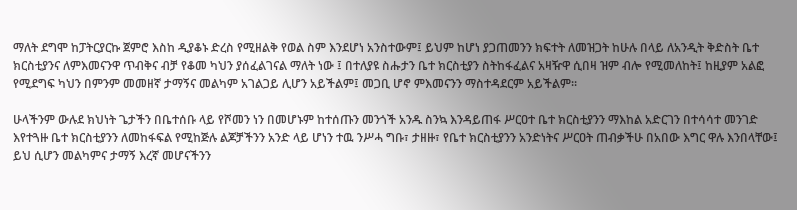ማለት ደግሞ ከፓትርያርኩ ጀምሮ እስከ ዲያቆኑ ድረስ የሚዘልቅ የወል ስም እንደሆነ አንስተውም፤ ይህም ከሆነ ያጋጠመንን ክፍተት ለመዝጋት ከሁሉ በላይ ለአንዲት ቅድስት ቤተ ክርስቲያንና ለምእመናንዋ ጥብቅና ብቻ የቆመ ካህን ያሰፈልገናል ማለት ነው ፤ በተለያዩ ስሑታን ቤተ ክርስቲያን ስትከፋፈልና አዛዥዋ ሲበዛ ዝም ብሎ የሚመለከት፤ ከዚያም አልፎ የሚደግፍ ካህን በምንም መመዘኛ ታማኝና መልካም አገልጋይ ሊሆን አይችልም፤ መጋቢ ሆኖ ምእመናንን ማስተዳደርም አይችልም፡፡

ሁላችንም ውሉደ ክህነት ጌታችን በቤተሰቡ ላይ የሾመን ነን በመሆኑም ከተሰጡን መንጎች አንዱ ስንኳ እንዳይጠፋ ሥርዐተ ቤተ ክርስቲያንን ማእከል አድርገን በተሳሳተ መንገድ እየተጓዙ ቤተ ክርስቲያንን ለመከፋፍል የሚከጅሉ ልጆቻችንን አንድ ላይ ሆነን ተዉ ንሥሓ ግቡ፣ ታዘዙ፣ የቤተ ክርስቲያንን አንድነትና ሥርዐት ጠብቃችሁ በአበው እግር ዋሉ እንበላቸው፤ ይህ ሲሆን መልካምና ታማኝ እረኛ መሆናችንን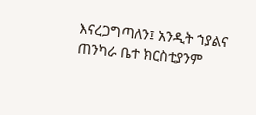እናረጋግጣለን፤ አንዲት ኀያልና ጠንካራ ቤተ ክርስቲያንም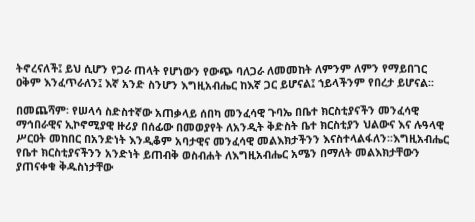ትኖረናለች፤ ይህ ሲሆን የጋራ ጠላት የሆነውን የውጭ ባለጋራ ለመመከት ለምንም ለምን የማይበገር ዐቅም እንፈጥራለን፤ እኛ አንድ ስንሆን እግዚአብሔር ከእኛ ጋር ይሆናል፤ ኀይላችንም የበረታ ይሆናል፡፡

በመጨሻም፡ የሠላሳ ስድስተኛው አጠቃላይ ሰበካ መንፈሳዊ ጉባኤ በቤተ ክርስቲያናችን መንፈሳዊ ማኅበራዊና ኢኮኖሚያዊ ዙሪያ በሰፊው በመወያየት ለአንዲት ቅድስት ቤተ ክርስቲያን ህልውና እና ሉዓላዊ ሥርዐት መከበር በአንድነት እንዲቆም አባታዊና መንፈሳዊ መልእክታችንን እናስተላልፋለን፡፡እግዚአብሔር የቤተ ክርስቲያናችንን አንድነት ይጠብቅ ወስብሐት ለእግዚአብሔር አሜን በማለት መልእክታቸውን ያጠናቀቁ ቅዱስነታቸው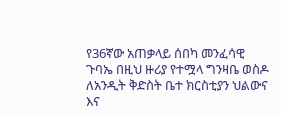የ36ኛው አጠቃላይ ሰበካ መንፈሳዊ ጉባኤ በዚህ ዙሪያ የተሟላ ግንዛቤ ወስዶ ለአንዲት ቅድስት ቤተ ክርስቲያን ህልውና እና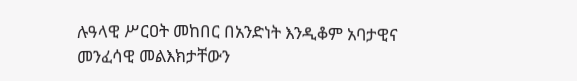ሉዓላዊ ሥርዐት መከበር በአንድነት እንዲቆም አባታዊና መንፈሳዊ መልእክታቸውን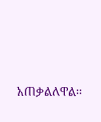አጠቃልለዋል፡፡